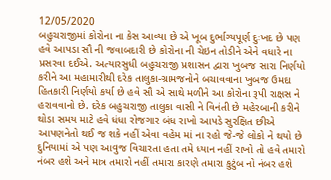12/05/2020
બહુચરાજીમાં કોરોના ના કેસ આવ્યા છે એ ખૂબ દુર્ભાગ્યપૂર્ણ દુઃખદ છે પણ હવે આપડા સૌ ની જવાબદારી છે કોરોના ની ચેઇન તોડીને એને વધારે ના પ્રસરવા દઈએ. અત્યારસુધી બહુચરાજી પ્રશાસન દ્વારા ખુબજ સારા નિર્ણયો કરીને આ મહામારીથી દરેક તાલુકા-ગ્રામજનોને બચાવવાના ખુબજ ઉમદા હિતકારી નિર્ણયો કર્યા છે હવે સૌ એ સાથે મળીને આ કોરોના રૂપી રાક્ષસ ને હરાવવાનો છે. દરેક બહુચરાજી તાલુકા વાસી ને વિનંતી છે મહેરબાની કરીને થોડા સમય માટે હવે ધંધા રોજગાર બંધ રાખો આપડે સુરક્ષિત છીએ આપણનેતો થઈ જ શકે નહીં એવા વહેમ માં ના રહો જે-જે લોકો ને થયો છે દુનિયામાં એ પણ આવુજ વિચારતા હતા તમે ધ્યાન નહીં રાખો તો હવે તમારો નંબર હશે અને માત્ર તમારો નહીં તમારા કારણે તમારા કુટુંબ નો નંબર હશે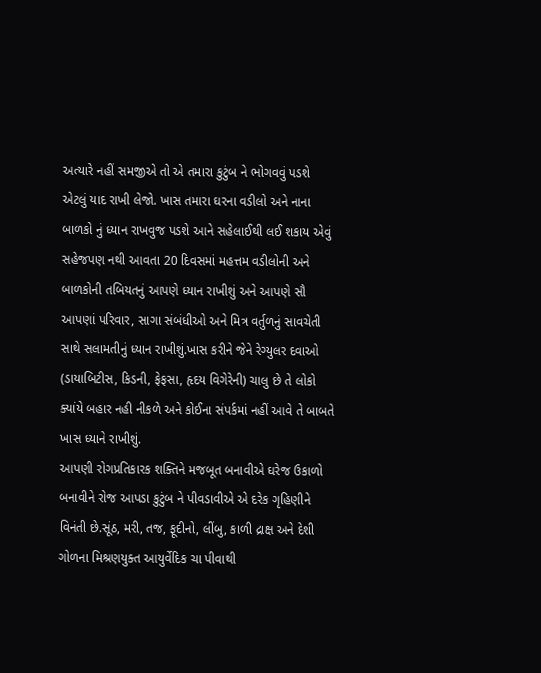અત્યારે નહીં સમજીએ તો એ તમારા કુટુંબ ને ભોગવવું પડશે એટલું યાદ રાખી લેજો. ખાસ તમારા ઘરના વડીલો અને નાના બાળકો નું ધ્યાન રાખવુજ પડશે આને સહેલાઈથી લઈ શકાય એવું સહેજપણ નથી આવતા 20 દિવસમાં મહત્તમ વડીલોની અને બાળકોની તબિયતનું આપણે ધ્યાન રાખીશું અને આપણે સૌ આપણાં પરિવાર, સાગા સંબંધીઓ અને મિત્ર વર્તુળનું સાવચેતી સાથે સલામતીનું ધ્યાન રાખીશું.ખાસ કરીને જેને રેગ્યુલર દવાઓ (ડાયાબિટીસ, કિડની, ફેફસા, હૃદય વિગેરેની) ચાલુ છે તે લોકો ક્યાંયે બહાર નહી નીકળે અને કોઈના સંપર્કમાં નહીં આવે તે બાબતે ખાસ ધ્યાને રાખીશું.
આપણી રોગપ્રતિકારક શક્તિને મજબૂત બનાવીએ ઘરેજ ઉકાળો બનાવીને રોજ આપડા કુટુંબ ને પીવડાવીએ એ દરેક ગૃહિણીને વિનંતી છે.સૂંઠ, મરી, તજ, ફૂદીનો, લીંબુ, કાળી દ્રાક્ષ અને દેશી ગોળના મિશ્રણયુક્ત આયુર્વેદિક ચા પીવાથી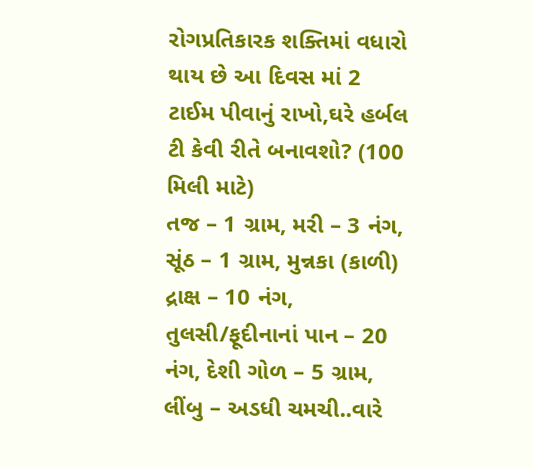રોગપ્રતિકારક શક્તિમાં વધારો થાય છે આ દિવસ માં 2 ટાઈમ પીવાનું રાખો,ઘરે હર્બલ ટી કેવી રીતે બનાવશો? (100 મિલી માટે)
તજ – 1 ગ્રામ, મરી – 3 નંગ, સૂંઠ – 1 ગ્રામ, મુન્નકા (કાળી) દ્રાક્ષ – 10 નંગ, તુલસી/ફૂદીનાનાં પાન – 20 નંગ, દેશી ગોળ – 5 ગ્રામ, લીંબુ – અડધી ચમચી..વારે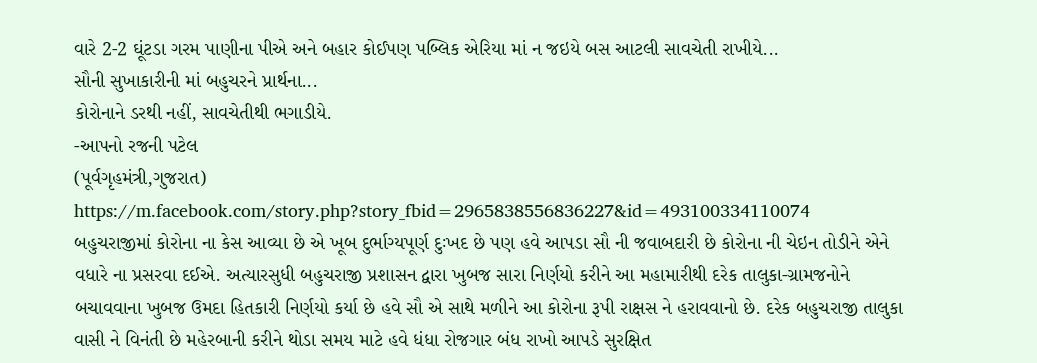વારે 2-2 ઘૂંટડા ગરમ પાણીના પીએ અને બહાર કોઈપણ પબ્લિક એરિયા માં ન જઇયે બસ આટલી સાવચેતી રાખીયે...
સૌની સુખાકારીની માં બહુચરને પ્રાર્થના...
કોરોનાને ડરથી નહીં, સાવચેતીથી ભગાડીયે.
-આપનો રજની પટેલ
(પૂર્વગૃહમંત્રી,ગુજરાત)
https://m.facebook.com/story.php?story_fbid=2965838556836227&id=493100334110074
બહુચરાજીમાં કોરોના ના કેસ આવ્યા છે એ ખૂબ દુર્ભાગ્યપૂર્ણ દુઃખદ છે પણ હવે આપડા સૌ ની જવાબદારી છે કોરોના ની ચેઇન તોડીને એને વધારે ના પ્રસરવા દઈએ. અત્યારસુધી બહુચરાજી પ્રશાસન દ્વારા ખુબજ સારા નિર્ણયો કરીને આ મહામારીથી દરેક તાલુકા-ગ્રામજનોને બચાવવાના ખુબજ ઉમદા હિતકારી નિર્ણયો કર્યા છે હવે સૌ એ સાથે મળીને આ કોરોના રૂપી રાક્ષસ ને હરાવવાનો છે. દરેક બહુચરાજી તાલુકા વાસી ને વિનંતી છે મહેરબાની કરીને થોડા સમય માટે હવે ધંધા રોજગાર બંધ રાખો આપડે સુરક્ષિત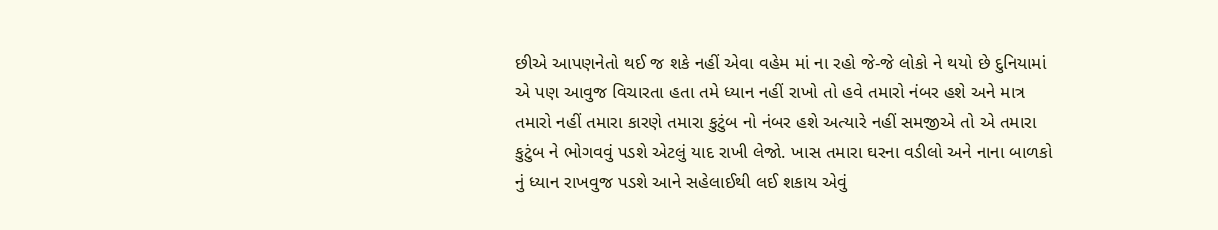છીએ આપણનેતો થઈ જ શકે નહીં એવા વહેમ માં ના રહો જે-જે લોકો ને થયો છે દુનિયામાં એ પણ આવુજ વિચારતા હતા તમે ધ્યાન નહીં રાખો તો હવે તમારો નંબર હશે અને માત્ર તમારો નહીં તમારા કારણે તમારા કુટુંબ નો નંબર હશે અત્યારે નહીં સમજીએ તો એ તમારા કુટુંબ ને ભોગવવું પડશે એટલું યાદ રાખી લેજો. ખાસ તમારા ઘરના વડીલો અને નાના બાળકો નું ધ્યાન રાખવુજ પડશે આને સહેલાઈથી લઈ શકાય એવું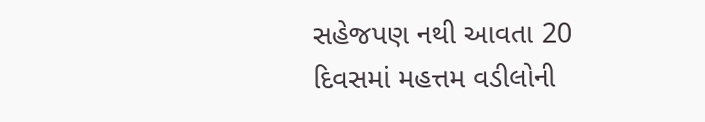સહેજપણ નથી આવતા 20 દિવસમાં મહત્તમ વડીલોની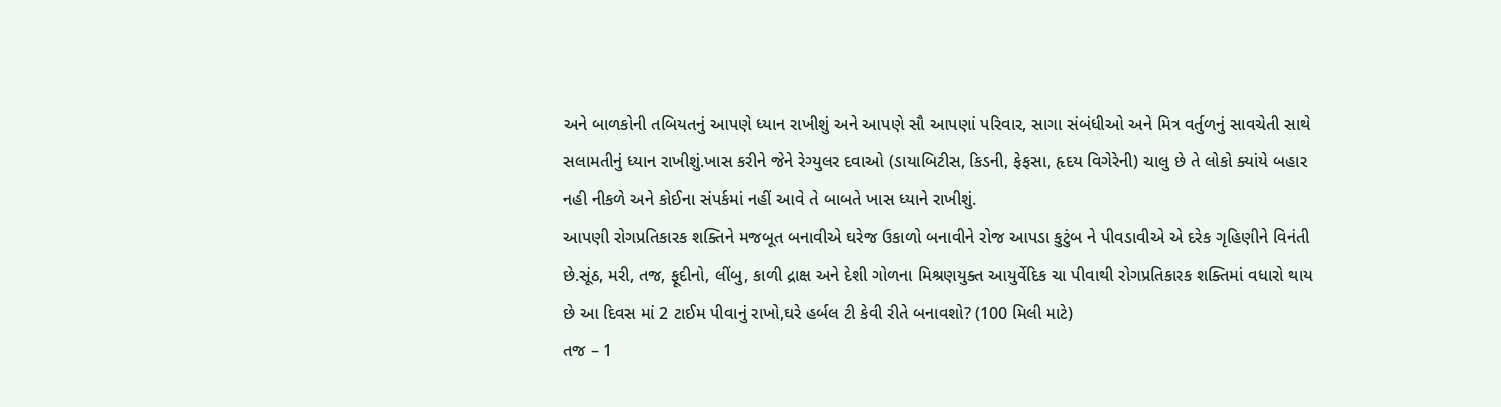અને બાળકોની તબિયતનું આપણે ધ્યાન રાખીશું અને આપણે સૌ આપણાં પરિવાર, સાગા સંબંધીઓ અને મિત્ર વર્તુળનું સાવચેતી સાથે સલામતીનું ધ્યાન રાખીશું.ખાસ કરીને જેને રેગ્યુલર દવાઓ (ડાયાબિટીસ, કિડની, ફેફસા, હૃદય વિગેરેની) ચાલુ છે તે લોકો ક્યાંયે બહાર નહી નીકળે અને કોઈના સંપર્કમાં નહીં આવે તે બાબતે ખાસ ધ્યાને રાખીશું.
આપણી રોગપ્રતિકારક શક્તિને મજબૂત બનાવીએ ઘરેજ ઉકાળો બનાવીને રોજ આપડા કુટુંબ ને પીવડાવીએ એ દરેક ગૃહિણીને વિનંતી છે.સૂંઠ, મરી, તજ, ફૂદીનો, લીંબુ, કાળી દ્રાક્ષ અને દેશી ગોળના મિશ્રણયુક્ત આયુર્વેદિક ચા પીવાથી રોગપ્રતિકારક શક્તિમાં વધારો થાય છે આ દિવસ માં 2 ટાઈમ પીવાનું રાખો,ઘરે હર્બલ ટી કેવી રીતે બનાવશો? (100 મિલી માટે)
તજ – 1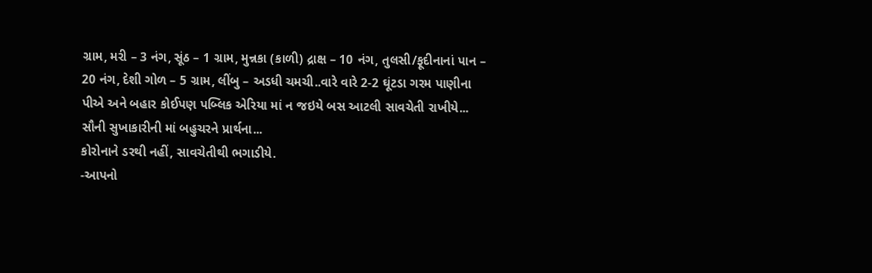ગ્રામ, મરી – 3 નંગ, સૂંઠ – 1 ગ્રામ, મુન્નકા (કાળી) દ્રાક્ષ – 10 નંગ, તુલસી/ફૂદીનાનાં પાન – 20 નંગ, દેશી ગોળ – 5 ગ્રામ, લીંબુ – અડધી ચમચી..વારે વારે 2-2 ઘૂંટડા ગરમ પાણીના પીએ અને બહાર કોઈપણ પબ્લિક એરિયા માં ન જઇયે બસ આટલી સાવચેતી રાખીયે...
સૌની સુખાકારીની માં બહુચરને પ્રાર્થના...
કોરોનાને ડરથી નહીં, સાવચેતીથી ભગાડીયે.
-આપનો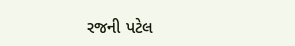રજની પટેલ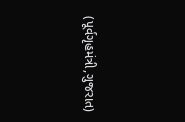(પૂર્વગૃહમંત્રી,ગુજરાત)